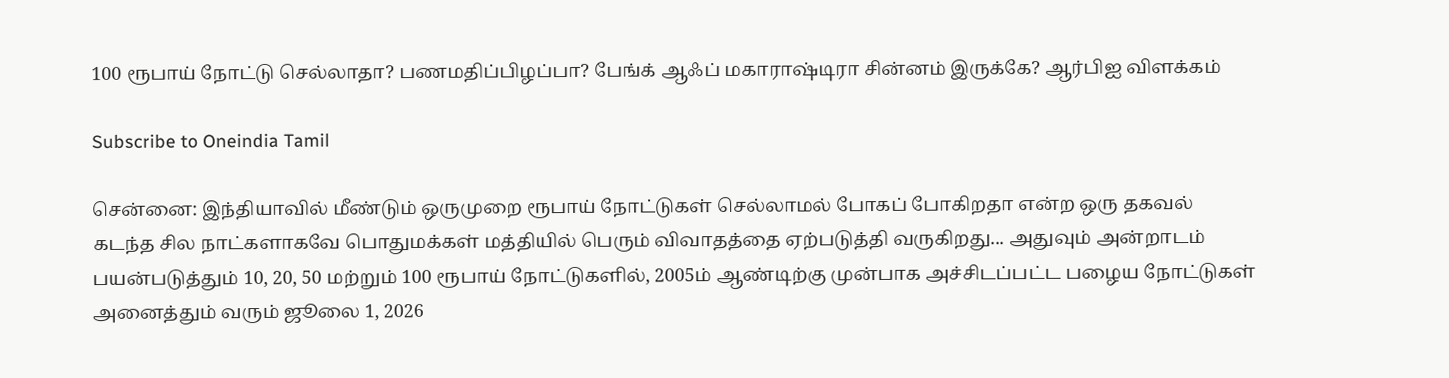100 ரூபாய் நோட்டு செல்லாதா? பணமதிப்பிழப்பா? பேங்க் ஆஃப் மகாராஷ்டிரா சின்னம் இருக்கே? ஆர்பிஐ விளக்கம்

Subscribe to Oneindia Tamil

சென்னை: இந்தியாவில் மீண்டும் ஒருமுறை ரூபாய் நோட்டுகள் செல்லாமல் போகப் போகிறதா என்ற ஒரு தகவல் கடந்த சில நாட்களாகவே பொதுமக்கள் மத்தியில் பெரும் விவாதத்தை ஏற்படுத்தி வருகிறது... அதுவும் அன்றாடம் பயன்படுத்தும் 10, 20, 50 மற்றும் 100 ரூபாய் நோட்டுகளில், 2005ம் ஆண்டிற்கு முன்பாக அச்சிடப்பட்ட பழைய நோட்டுகள் அனைத்தும் வரும் ஜூலை 1, 2026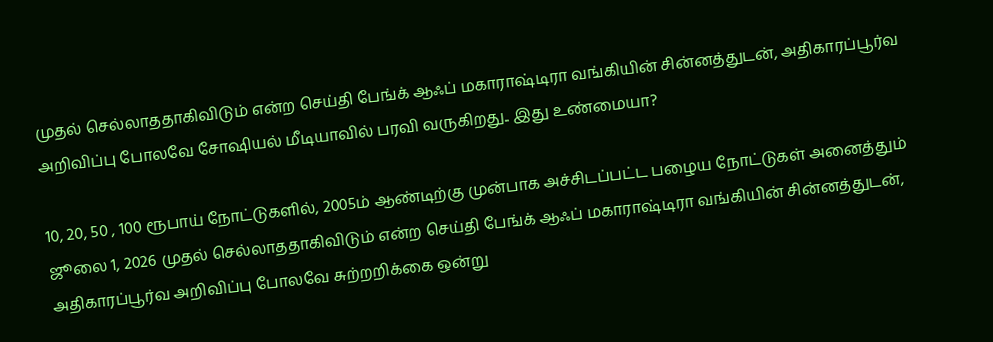முதல் செல்லாததாகிவிடும் என்ற செய்தி பேங்க் ஆஃப் மகாராஷ்டிரா வங்கியின் சின்னத்துடன், அதிகாரப்பூர்வ அறிவிப்பு போலவே சோஷியல் மீடியாவில் பரவி வருகிறது.. இது உண்மையா?

10, 20, 50 , 100 ரூபாய் நோட்டுகளில், 2005ம் ஆண்டிற்கு முன்பாக அச்சிடப்பட்ட பழைய நோட்டுகள் அனைத்தும் ஜூலை 1, 2026 முதல் செல்லாததாகிவிடும் என்ற செய்தி பேங்க் ஆஃப் மகாராஷ்டிரா வங்கியின் சின்னத்துடன், அதிகாரப்பூர்வ அறிவிப்பு போலவே சுற்றறிக்கை ஒன்று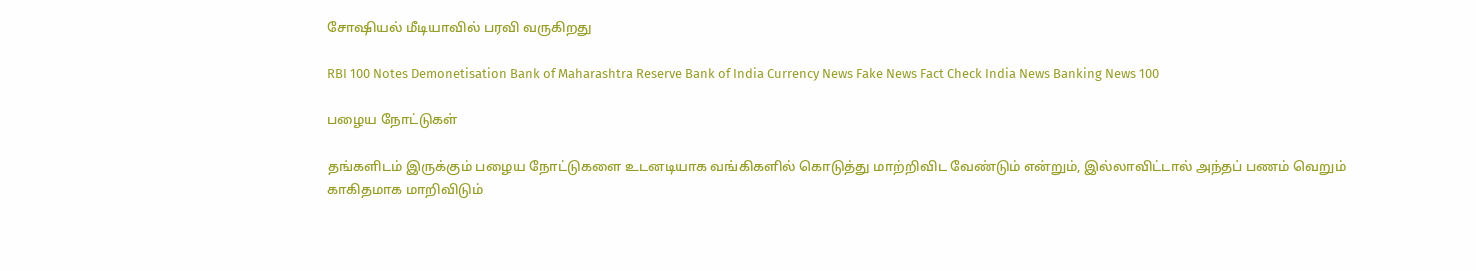சோஷியல் மீடியாவில் பரவி வருகிறது

RBI 100 Notes Demonetisation Bank of Maharashtra Reserve Bank of India Currency News Fake News Fact Check India News Banking News 100

பழைய நோட்டுகள்

தங்களிடம் இருக்கும் பழைய நோட்டுகளை உடனடியாக வங்கிகளில் கொடுத்து மாற்றிவிட வேண்டும் என்றும், இல்லாவிட்டால் அந்தப் பணம் வெறும் காகிதமாக மாறிவிடும்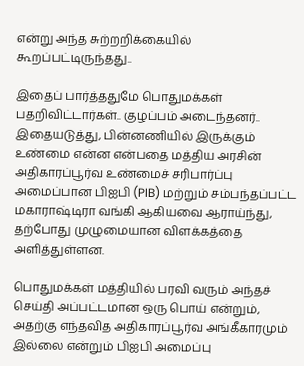என்று அந்த சுற்றறிக்கையில் கூறப்பட்டிருந்தது..

இதைப் பார்த்ததுமே பொதுமக்கள் பதறிவிட்டார்கள்.. குழப்பம் அடைந்தனர்.. இதையடுத்து, பின்னணியில் இருக்கும் உண்மை என்ன என்பதை மத்திய அரசின் அதிகாரப்பூர்வ உண்மைச் சரிபார்ப்பு அமைப்பான பிஐபி (PIB) மற்றும் சம்பந்தப்பட்ட மகாராஷ்டிரா வங்கி ஆகியவை ஆராய்ந்து, தற்போது முழுமையான விளக்கத்தை அளித்துள்ளன.

பொதுமக்கள் மத்தியில் பரவி வரும் அந்தச் செய்தி அப்பட்டமான ஒரு பொய் என்றும், அதற்கு எந்தவித அதிகாரப்பூர்வ அங்கீகாரமும் இல்லை என்றும் பிஐபி அமைப்பு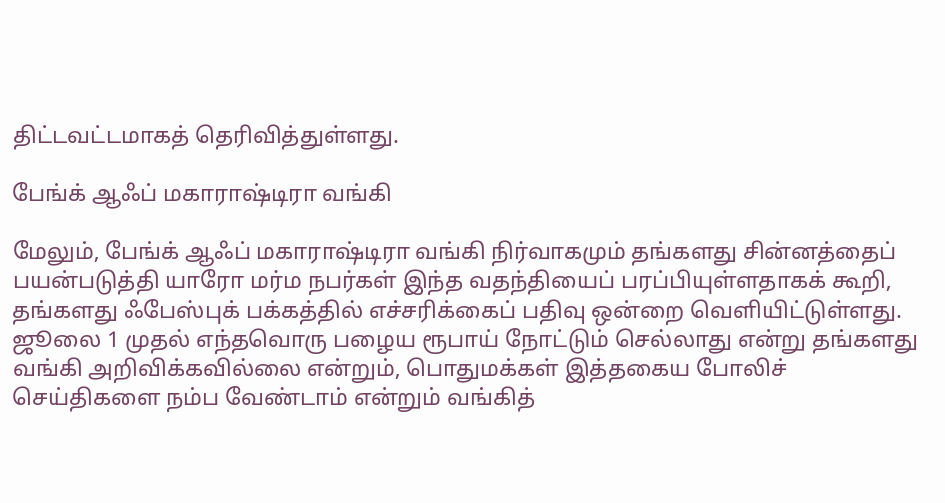திட்டவட்டமாகத் தெரிவித்துள்ளது.

பேங்க் ஆஃப் மகாராஷ்டிரா வங்கி

மேலும், பேங்க் ஆஃப் மகாராஷ்டிரா வங்கி நிர்வாகமும் தங்களது சின்னத்தைப் பயன்படுத்தி யாரோ மர்ம நபர்கள் இந்த வதந்தியைப் பரப்பியுள்ளதாகக் கூறி, தங்களது ஃபேஸ்புக் பக்கத்தில் எச்சரிக்கைப் பதிவு ஒன்றை வெளியிட்டுள்ளது. ஜூலை 1 முதல் எந்தவொரு பழைய ரூபாய் நோட்டும் செல்லாது என்று தங்களது வங்கி அறிவிக்கவில்லை என்றும், பொதுமக்கள் இத்தகைய போலிச் செய்திகளை நம்ப வேண்டாம் என்றும் வங்கித்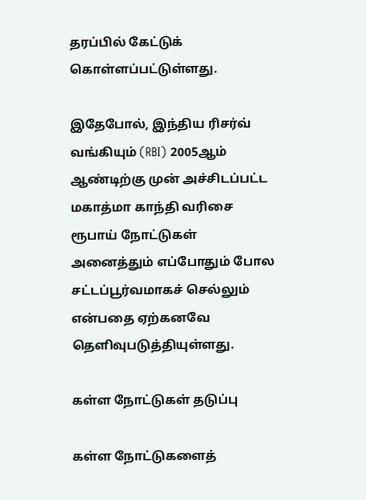தரப்பில் கேட்டுக் கொள்ளப்பட்டுள்ளது.

இதேபோல், இந்திய ரிசர்வ் வங்கியும் (RBI) 2005ஆம் ஆண்டிற்கு முன் அச்சிடப்பட்ட மகாத்மா காந்தி வரிசை ரூபாய் நோட்டுகள் அனைத்தும் எப்போதும் போல சட்டப்பூர்வமாகச் செல்லும் என்பதை ஏற்கனவே தெளிவுபடுத்தியுள்ளது.

கள்ள நோட்டுகள் தடுப்பு

கள்ள நோட்டுகளைத்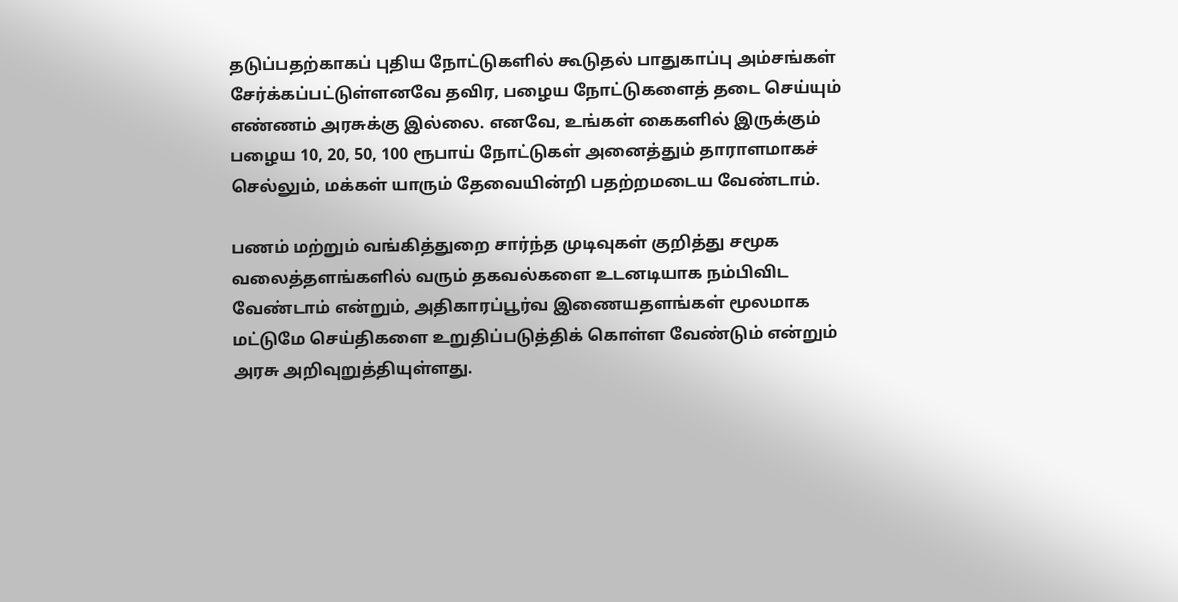தடுப்பதற்காகப் புதிய நோட்டுகளில் கூடுதல் பாதுகாப்பு அம்சங்கள் சேர்க்கப்பட்டுள்ளனவே தவிர, பழைய நோட்டுகளைத் தடை செய்யும் எண்ணம் அரசுக்கு இல்லை. எனவே, உங்கள் கைகளில் இருக்கும் பழைய 10, 20, 50, 100 ரூபாய் நோட்டுகள் அனைத்தும் தாராளமாகச் செல்லும், மக்கள் யாரும் தேவையின்றி பதற்றமடைய வேண்டாம்.

பணம் மற்றும் வங்கித்துறை சார்ந்த முடிவுகள் குறித்து சமூக வலைத்தளங்களில் வரும் தகவல்களை உடனடியாக நம்பிவிட வேண்டாம் என்றும், அதிகாரப்பூர்வ இணையதளங்கள் மூலமாக மட்டுமே செய்திகளை உறுதிப்படுத்திக் கொள்ள வேண்டும் என்றும் அரசு அறிவுறுத்தியுள்ளது.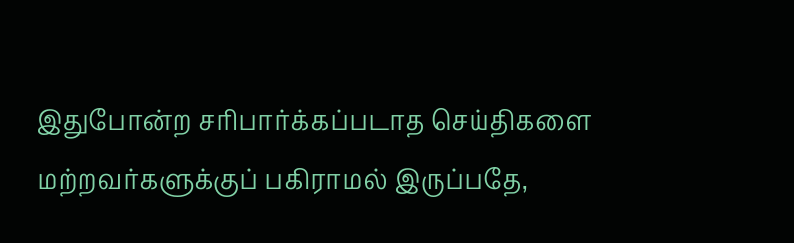இதுபோன்ற சரிபார்க்கப்படாத செய்திகளை மற்றவர்களுக்குப் பகிராமல் இருப்பதே,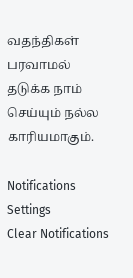வதந்திகள் பரவாமல் தடுக்க நாம் செய்யும் நல்ல காரியமாகும்.

Notifications
Settings
Clear Notifications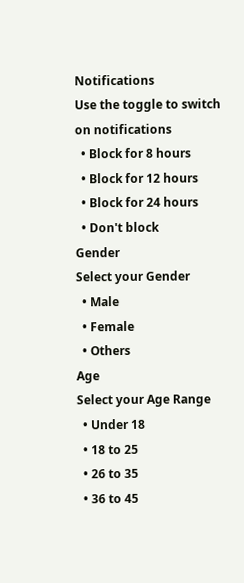Notifications
Use the toggle to switch on notifications
  • Block for 8 hours
  • Block for 12 hours
  • Block for 24 hours
  • Don't block
Gender
Select your Gender
  • Male
  • Female
  • Others
Age
Select your Age Range
  • Under 18
  • 18 to 25
  • 26 to 35
  • 36 to 45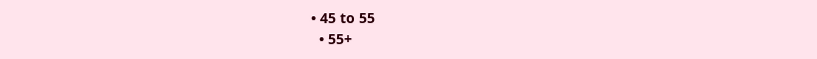• 45 to 55
  • 55+